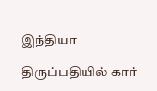இந்தியா

திருப்பதியில் கார்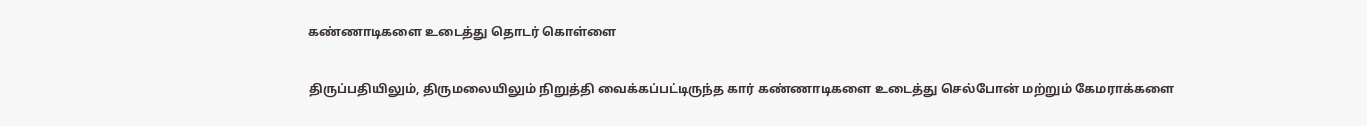கண்ணாடிகளை உடைத்து தொடர் கொள்ளை

திருப்பதியிலும், திருமலையிலும் நிறுத்தி வைக்கப்பட்டிருந்த கார் கண்ணாடிகளை உடைத்து செல்போன் மற்றும் கேமராக்களை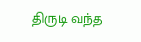திருடி வந்த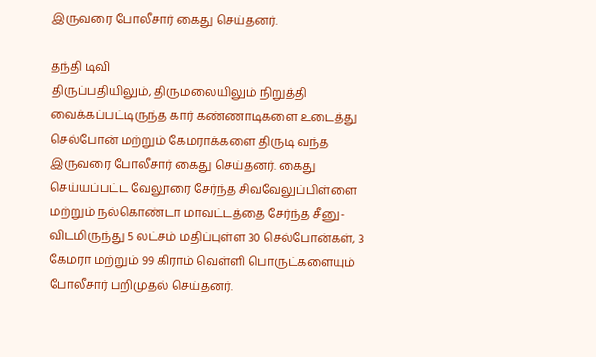இருவரை போலீசார் கைது செய்தனர்.

தந்தி டிவி
திருப்பதியிலும், திருமலையிலும் நிறுத்தி வைக்கப்பட்டிருந்த கார் கண்ணாடிகளை உடைத்து செல்போன் மற்றும் கேமராக்களை திருடி வந்த இருவரை போலீசார் கைது செய்தனர். கைது செய்யப்பட்ட வேலூரை சேர்ந்த சிவவேலுப்பிள்ளை மற்றும் நல்கொண்டா மாவட்டத்தை சேர்ந்த சீனு-விடமிருந்து 5 லட்சம் மதிப்புள்ள 30 செல்போன்கள், 3 கேமரா மற்றும் 99 கிராம் வெள்ளி பொருட்களையும் போலீசார் பறிமுதல் செய்தனர்.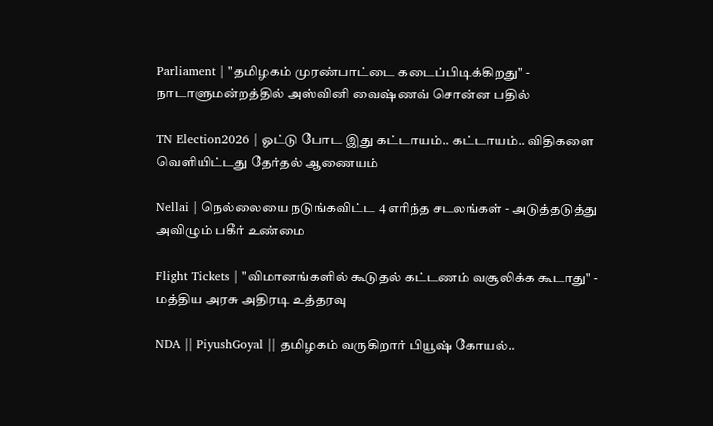Parliament | "தமிழகம் முரண்பாட்டை கடைப்பிடிக்கிறது" - நாடாளுமன்றத்தில் அஸ்வினி வைஷ்ணவ் சொன்ன பதில்

TN Election2026 | ஓட்டு போட இது கட்டாயம்.. கட்டாயம்.. விதிகளை வெளியிட்டது தேர்தல் ஆணையம்

Nellai | நெல்லையை நடுங்கவிட்ட 4 எரிந்த சடலங்கள் - அடுத்தடுத்து அவிழும் பகீர் உண்மை

Flight Tickets | "விமானங்களில் கூடுதல் கட்டணம் வசூலிக்க கூடாது" - மத்திய அரசு அதிரடி உத்தரவு

NDA || PiyushGoyal || தமிழகம் வருகிறார் பியூஷ் கோயல்..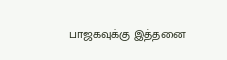பாஜகவுக்கு இத்தனை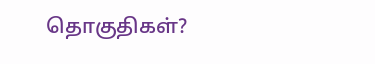தொகுதிகள்?